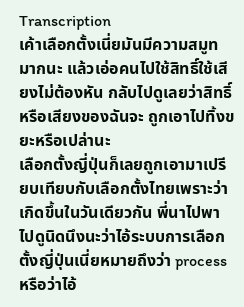Transcription
เค้าเลือกตั้งเนี่ยมันมีความสมูทมากนะ แล้วเอ่อคนไปใช้สิทธิ์ใช้เสียงไม่ต้องหัน กลับไปดูเลยว่าสิทธิ์หรือเสียงของฉันจะ ถูกเอาไปทิ้งขยะหรือเปล่านะ
เลือกตั้งญี่ปุ่นก็เลยถูกเอามาเปรียบเทียบกับเลือกตั้งไทยเพราะว่าเกิดขึ้นในวันเดียวกัน พี่นาไปพาไปดูนิดนึงนะว่าไอ้ระบบการเลือกตั้งญี่ปุ่นเนี่ยหมายถึงว่า process หรือว่าไอ้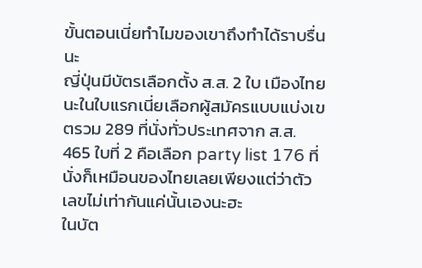ขั้นตอนเนี่ยทำไมของเขาถึงทำได้ราบรื่นนะ
ญี่ปุ่นมีบัตรเลือกตั้ง ส.ส. 2 ใบ เมืองไทยนะในใบแรกเนี่ยเลือกผู้สมัครแบบแบ่งเขตรวม 289 ที่นั่งทั่วประเทศจาก ส.ส. 465 ใบที่ 2 คือเลือก party list 176 ที่นั่งก็เหมือนของไทยเลยเพียงแต่ว่าตัวเลขไม่เท่ากันแค่นั้นเองนะฮะ
ในบัต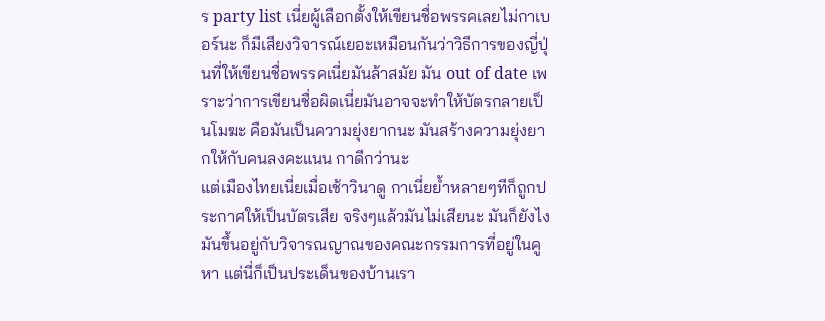ร party list เนี่ยผู้เลือกตั้งให้เขียนชื่อพรรคเลยไม่กาเบอร์นะ ก็มีเสียงวิจารณ์เยอะเหมือนกันว่าวิธีการของญี่ปุ่นที่ให้เขียนชื่อพรรคเนี่ยมันล้าสมัย มัน out of date เพราะว่าการเขียนชื่อผิดเนี่ยมันอาจจะทำให้บัตรกลายเป็นโมฆะ คือมันเป็นความยุ่งยากนะ มันสร้างความยุ่งยากให้กับคนลงคะแนน กาดีกว่านะ
แต่เมืองไทยเนี่ยเมื่อเช้าวินาดู กาเนี่ยย้ำหลายๆทีก็ถูกประกาศให้เป็นบัตรเสีย จริงๆแล้วมันไม่เสียนะ มันก็ยังไงมันขึ้นอยู่กับวิจารณญาณของคณะกรรมการที่อยู่ในคูหา แต่นี่ก็เป็นประเด็นของบ้านเรา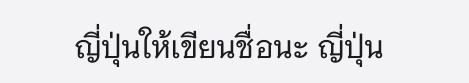ญี่ปุ่นให้เขียนชื่อนะ ญี่ปุ่น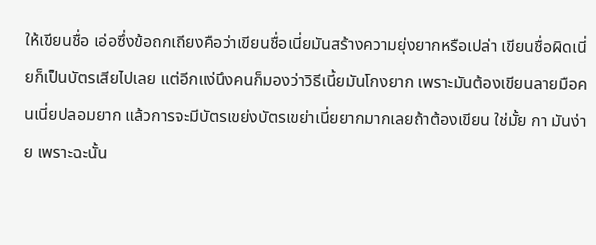ให้เขียนชื่อ เอ่อซึ่งข้อถกเถียงคือว่าเขียนชื่อเนี่ยมันสร้างความยุ่งยากหรือเปล่า เขียนชื่อผิดเนี่ยก็เป็นบัตรเสียไปเลย แต่อีกแง่นึงคนก็มองว่าวิธีเนี้ยมันโกงยาก เพราะมันต้องเขียนลายมือคนเนี่ยปลอมยาก แล้วการจะมีบัตรเขย่งบัตรเขย่าเนี่ยยากมากเลยถ้าต้องเขียน ใช่มั้ย กา มันง่าย เพราะฉะนั้น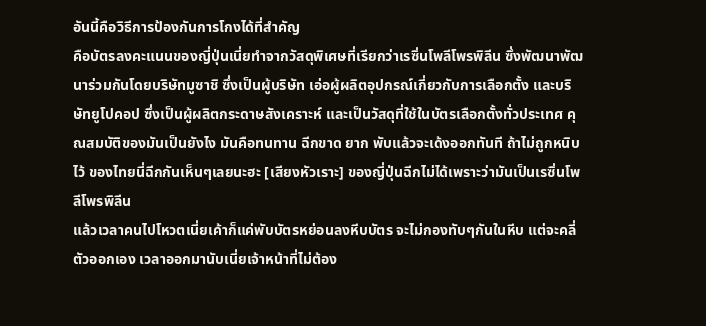อันนี้คือวิธีการป้องกันการโกงได้ที่สำคัญ
คือบัตรลงคะแนนของญี่ปุ่นเนี่ยทำจากวัสดุพิเศษที่เรียกว่าเรซิ่นโพลีโพรพิลีน ซึ่งพัฒนาพัฒนาร่วมกันโดยบริษัทมูซาชิ ซึ่งเป็นผู้บริษัท เอ่อผู้ผลิตอุปกรณ์เกี่ยวกับการเลือกตั้ง และบริษัทยูโปคอป ซึ่งเป็นผู้ผลิตกระดาษสังเคราะห์ และเป็นวัสดุที่ใช้ในบัตรเลือกตั้งทั่วประเทศ คุณสมบัติของมันเป็นยังไง มันคือทนทาน ฉีกขาด ยาก พับแล้วจะเด้งออกทันที ถ้าไม่ถูกหนิบไว้ ของไทยนี่ฉีกกันเห็นๆเลยนะฮะ [เสียงหัวเราะ] ของญี่ปุ่นฉีกไม่ได้เพราะว่ามันเป็นเรซิ่นโพลีโพรพิลีน
แล้วเวลาคนไปโหวตเนี่ยเค้าก็แค่พับบัตรหย่อนลงหีบบัตร จะไม่กองทับๆกันในหีบ แต่จะคลี่ตัวออกเอง เวลาออกมานับเนี่ยเจ้าหน้าที่ไม่ต้อง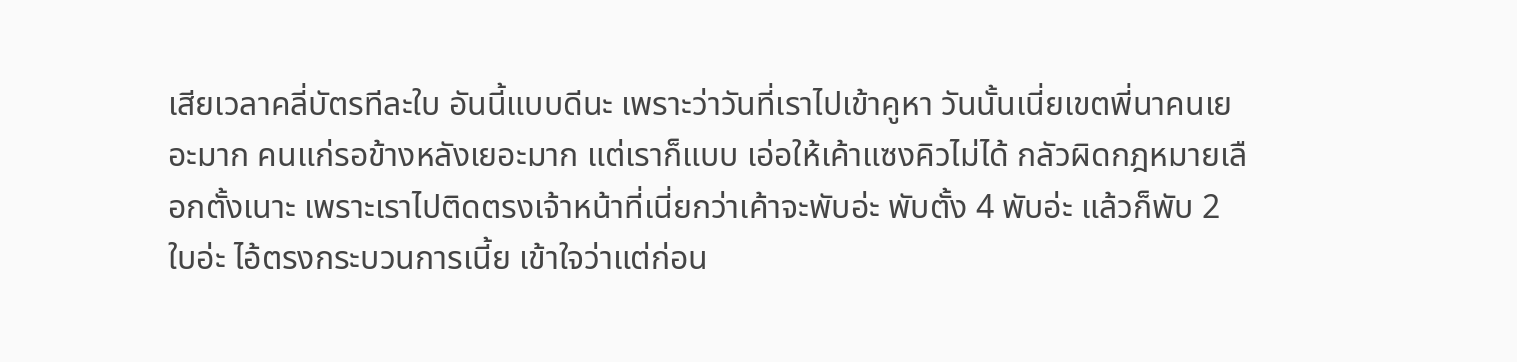เสียเวลาคลี่บัตรทีละใบ อันนี้แบบดีนะ เพราะว่าวันที่เราไปเข้าคูหา วันนั้นเนี่ยเขตพี่นาคนเยอะมาก คนแก่รอข้างหลังเยอะมาก แต่เราก็แบบ เอ่อให้เค้าแซงคิวไม่ได้ กลัวผิดกฎหมายเลือกตั้งเนาะ เพราะเราไปติดตรงเจ้าหน้าที่เนี่ยกว่าเค้าจะพับอ่ะ พับตั้ง 4 พับอ่ะ แล้วก็พับ 2 ใบอ่ะ ไอ้ตรงกระบวนการเนี้ย เข้าใจว่าแต่ก่อน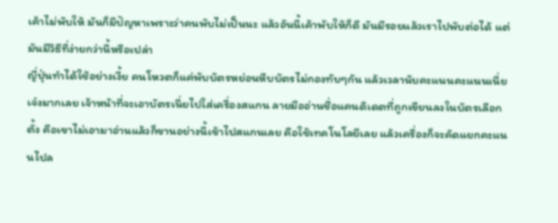เค้าไม่พับให้ มันก็มีปัญหาเพราะว่าคนพับไม่เป็นนะ แล้วอันนี้เค้าพับให้ก็ดี มันมีรอยแล้วเราไปพับต่อได้ แต่มันมีวิธีที่ง่ายกว่านี้หรือเปล่า
ญี่ปุ่นทำได้ใช้อย่างเงี้ย คนโหวตก็แค่พับบัตรหย่อนหีบบัตรไม่กองทับๆกัน แล้วเวลานับคะแนนคะแนนเนี่ยเจ๋งมากเลย เจ้าหน้าที่จะเอาบัตรเนี่ยไปใส่เครื่องสแกน ลายมืออ่านชื่อแคนดิเดตที่ถูกเขียนลงในบัตรเลือกตั้ง คือเขาไม่เอามาอ่านแล้วก็ขานอย่างนี้เข้าไปสแกนเลย คือใช้เทคโนโลยีเลย แล้วเครื่องก็จะคัดแยกคะแนนไปล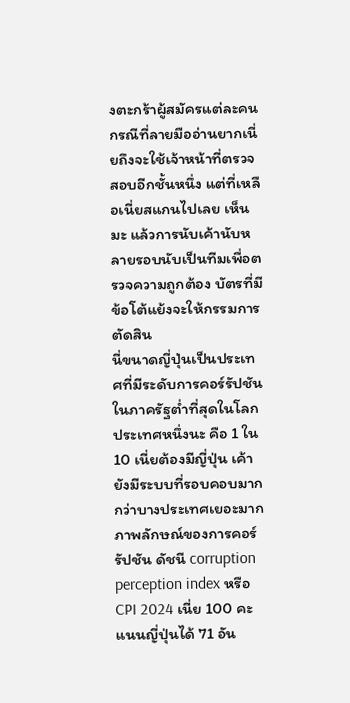งตะกร้าผู้สมัครแต่ละคน กรณีที่ลายมืออ่านยากเนี่ยถึงจะใช้เจ้าหน้าที่ตรวจสอบอีกชั้นหนึ่ง แต่ที่เหลือเนี่ยสแกนไปเลย เห็นมะ แล้วการนับเค้านับหลายรอบนับเป็นทีมเพื่อตรวจความถูกต้อง บัตรที่มีข้อโต้แย้งจะให้กรรมการตัดสิน
นี่ขนาดญี่ปุ่นเป็นประเทศที่มีระดับการคอร์รัปชันในภาครัฐต่ำที่สุดในโลกประเทศหนึ่งนะ คือ 1 ใน 10 เนี่ยต้องมีญี่ปุ่น เค้ายังมีระบบที่รอบคอบมากกว่าบางประเทศเยอะมาก ภาพลักษณ์ของการคอร์รัปชัน ดัชนี corruption perception index หรือ CPI 2024 เนี่ย 100 คะแนนญี่ปุ่นได้ 71 อัน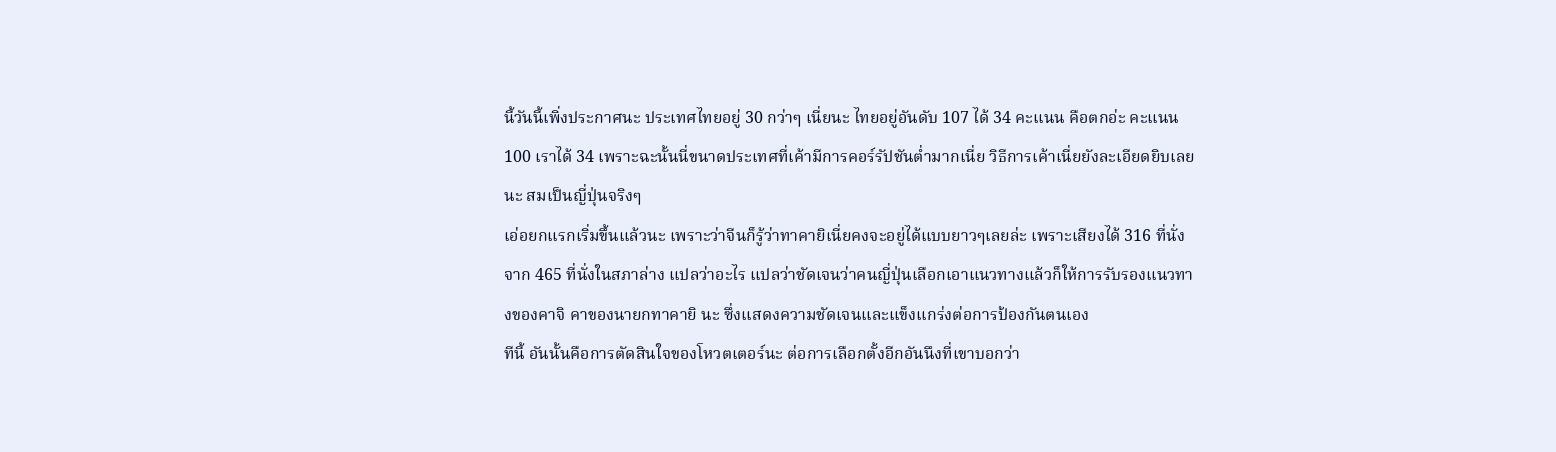นี้วันนี้เพิ่งประกาศนะ ประเทศไทยอยู่ 30 กว่าๆ เนี่ยนะ ไทยอยู่อันดับ 107 ได้ 34 คะแนน คือตกอ่ะ คะแนน 100 เราได้ 34 เพราะฉะนั้นนี่ขนาดประเทศที่เค้ามีการคอร์รัปชันต่ำมากเนี่ย วิธีการเค้าเนี่ยยังละเอียดยิบเลยนะ สมเป็นญี่ปุ่นจริงๆ
เอ่อยกแรกเริ่มขึ้นแล้วนะ เพราะว่าจีนก็รู้ว่าทาคายิเนี่ยคงจะอยู่ได้แบบยาวๆเลยล่ะ เพราะเสียงได้ 316 ที่นั่งจาก 465 ที่นั่งในสภาล่าง แปลว่าอะไร แปลว่าชัดเจนว่าคนญี่ปุ่นเลือกเอาแนวทางแล้วก็ให้การรับรองแนวทางของคาจิ คาของนายกทาคายิ นะ ซึ่งแสดงความชัดเจนและแข็งแกร่งต่อการป้องกันตนเอง
ทีนี้ อันนั้นคือการตัดสินใจของโหวตเตอร์นะ ต่อการเลือกตั้งอีกอันนึงที่เขาบอกว่า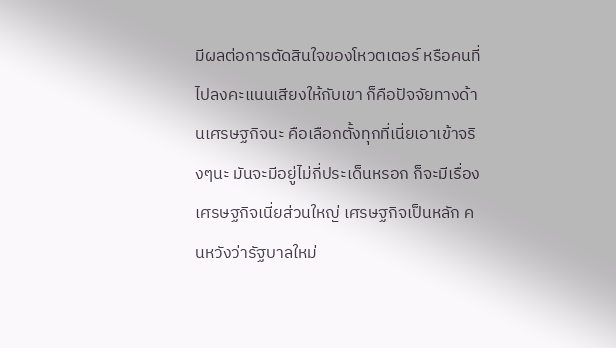มีผลต่อการตัดสินใจของโหวตเตอร์ หรือคนที่ไปลงคะแนนเสียงให้กับเขา ก็คือปัจจัยทางด้านเศรษฐกิจนะ คือเลือกตั้งทุกที่เนี่ยเอาเข้าจริงๆนะ มันจะมีอยู่ไม่กี่ประเด็นหรอก ก็จะมีเรื่องเศรษฐกิจเนี่ยส่วนใหญ่ เศรษฐกิจเป็นหลัก คนหวังว่ารัฐบาลใหม่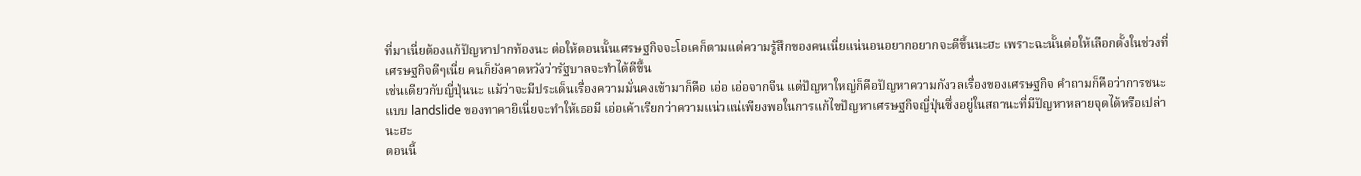ที่มาเนี่ยต้องแก้ปัญหาปากท้องนะ ต่อให้ตอนนั้นเศรษฐกิจจะโอเคก็ตามแต่ความรู้สึกของคนเนี่ยแน่นอนอยากอยากจะดีขึ้นนะฮะ เพราะฉะนั้นต่อให้เลือกตั้งในช่วงที่เศรษฐกิจดีๆเนี่ย คนก็ยังคาดหวังว่ารัฐบาลจะทำได้ดีขึ้น
เช่นเดียวกับญี่ปุ่นนะ แม้ว่าจะมีประเด็นเรื่องความมั่นคงเข้ามาก็คือ เอ่อ เอ่อจากจีน แต่ปัญหาใหญ่ก็คือปัญหาความกังวลเรื่องของเศรษฐกิจ คำถามก็คือว่าการชนะแบบ landslide ของทาคายิเนี่ยจะทำให้เธอมี เอ่อเค้าเรียกว่าความแน่วแน่เพียงพอในการแก้ไขปัญหาเศรษฐกิจญี่ปุ่นซึ่งอยู่ในสถานะที่มีปัญหาหลายจุดได้หรือเปล่านะฮะ
ตอนนี้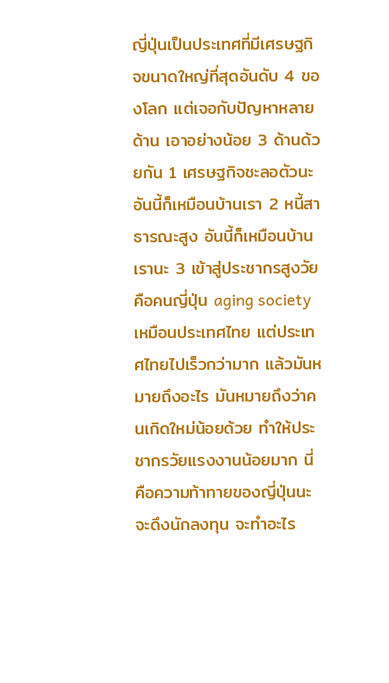ญี่ปุ่นเป็นประเทศที่มีเศรษฐกิจขนาดใหญ่ที่สุดอันดับ 4 ของโลก แต่เจอกับปัญหาหลายด้าน เอาอย่างน้อย 3 ด้านด้วยกัน 1 เศรษฐกิจชะลอตัวนะ อันนี้ก็เหมือนบ้านเรา 2 หนี้สาธารณะสูง อันนี้ก็เหมือนบ้านเรานะ 3 เข้าสู่ประชากรสูงวัย คือคนญี่ปุ่น aging society เหมือนประเทศไทย แต่ประเทศไทยไปเร็วกว่ามาก แล้วมันหมายถึงอะไร มันหมายถึงว่าคนเกิดใหม่น้อยด้วย ทำให้ประชากรวัยแรงงานน้อยมาก นี่คือความท้าทายของญี่ปุ่นนะ จะดึงนักลงทุน จะทำอะไร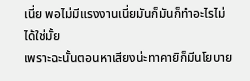เนี่ย พอไม่มีแรงงานเนี่ยมันก็มันก็ทำอะไรไม่ได้ใช่มั้ย
เพราะฉะนั้นตอนหาเสียงน่ะทาคายิก็มีนโยบาย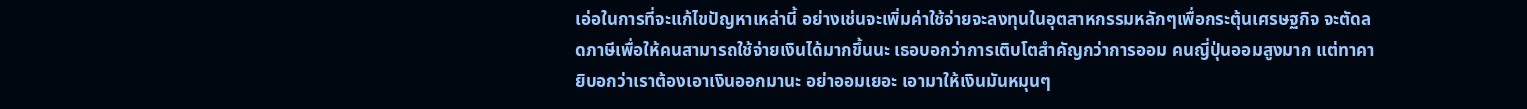เอ่อในการที่จะแก้ไขปัญหาเหล่านี้ อย่างเช่นจะเพิ่มค่าใช้จ่ายจะลงทุนในอุตสาหกรรมหลักๆเพื่อกระตุ้นเศรษฐกิจ จะตัดลดภาษีเพื่อให้คนสามารถใช้จ่ายเงินได้มากขึ้นนะ เธอบอกว่าการเติบโตสำคัญกว่าการออม คนญี่ปุ่นออมสูงมาก แต่ทาคายิบอกว่าเราต้องเอาเงินออกมานะ อย่าออมเยอะ เอามาให้เงินมันหมุนๆ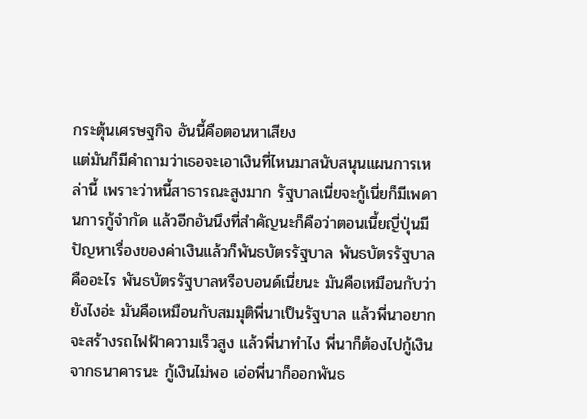กระตุ้นเศรษฐกิจ อันนี้คือตอนหาเสียง
แต่มันก็มีคำถามว่าเธอจะเอาเงินที่ไหนมาสนับสนุนแผนการเหล่านี้ เพราะว่าหนี้สาธารณะสูงมาก รัฐบาลเนี่ยจะกู้เนี่ยก็มีเพดานการกู้จำกัด แล้วอีกอันนึงที่สำคัญนะก็คือว่าตอนเนี้ยญี่ปุ่นมีปัญหาเรื่องของค่าเงินแล้วก็พันธบัตรรัฐบาล พันธบัตรรัฐบาลคืออะไร พันธบัตรรัฐบาลหรือบอนด์เนี่ยนะ มันคือเหมือนกับว่ายังไงอ่ะ มันคือเหมือนกับสมมุติพี่นาเป็นรัฐบาล แล้วพี่นาอยากจะสร้างรถไฟฟ้าความเร็วสูง แล้วพี่นาทำไง พี่นาก็ต้องไปกู้เงินจากธนาคารนะ กู้เงินไม่พอ เอ่อพี่นาก็ออกพันธ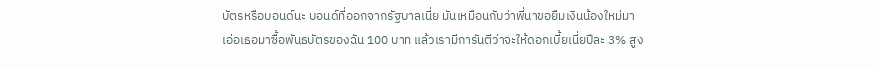บัตรหรือบอนด์นะ บอนด์ที่ออกจากรัฐบาลเนี่ย มันเหมือนกับว่าพี่นาขอยืมเงินน้องใหม่มา เอ่อเธอมาซื้อพันธบัตรของฉัน 100 บาท แล้วเรามีการันตีว่าจะให้ดอกเบี้ยเนี่ยปีละ 3% สูง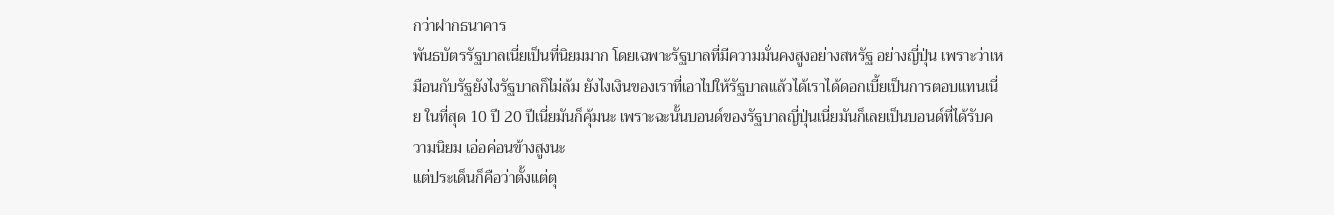กว่าฝากธนาคาร
พันธบัตรรัฐบาลเนี่ยเป็นที่นิยมมาก โดยเฉพาะรัฐบาลที่มีความมั่นคงสูงอย่างสหรัฐ อย่างญี่ปุ่น เพราะว่าเหมือนกับรัฐยังไงรัฐบาลก็ไม่ล้ม ยังไงเงินของเราที่เอาไปให้รัฐบาลแล้วได้เราได้ดอกเบี้ยเป็นการตอบแทนเนี่ย ในที่สุด 10 ปี 20 ปีเนี่ยมันก็คุ้มนะ เพราะฉะนั้นบอนด์ของรัฐบาลญี่ปุ่นเนี่ยมันก็เลยเป็นบอนด์ที่ได้รับความนิยม เอ่อค่อนข้างสูงนะ
แต่ประเด็นก็คือว่าตั้งแต่ตุ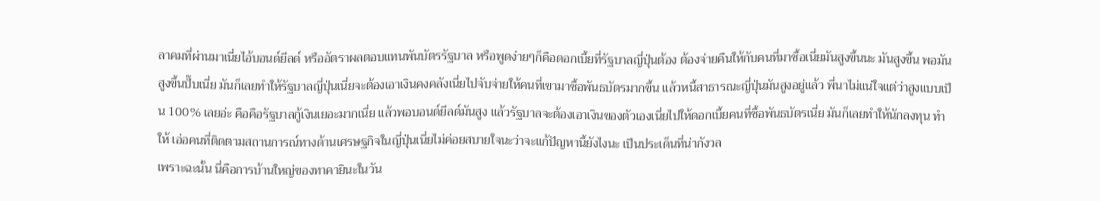ลาคมที่ผ่านมาเนี่ยไอ้บอนด์ยีลด์ หรืออัตราผลตอบแทนพันบัตรรัฐบาล หรือพูดง่ายๆก็คือดอกเบี้ยที่รัฐบาลญี่ปุ่นต้อง ต้องจ่ายคืนให้กับคนที่มาซื้อเนี่ยมันสูงขึ้นนะ มันสูงขึ้น พอมันสูงขึ้นปั๊บเนี่ย มันก็เลยทำให้รัฐบาลญี่ปุ่นเนี่ยจะต้องเอาเงินคงคลังเนี่ยไปจับจ่ายให้คนที่เขามาซื้อพันธบัตรมากขึ้น แล้วหนี้สาธารณะญี่ปุ่นมันสูงอยู่แล้ว พี่นาไม่แน่ใจแต่ว่าสูงแบบเป็น 100% เลยอ่ะ คือคือรัฐบาลกู้เงินเยอะมากเนี่ย แล้วพอบอนด์ยีลด์มันสูง แล้วรัฐบาลจะต้องเอาเงินของตัวเองเนี่ยไปให้ดอกเบี้ยคนที่ซื้อพันธบัตรเนี่ย มันก็เลยทำให้นักลงทุน ทำให้ เอ่อคนที่ติดตามสถานการณ์ทางด้านเศรษฐกิจในญี่ปุ่นเนี่ยไม่ค่อยสบายใจนะว่าจะแก้ปัญหานี้ยังไงนะ เป็นประเด็นที่น่ากังวล
เพราะฉะนั้น นี่คือการบ้านใหญ่ของทาคายินะในวัน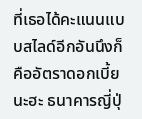ที่เธอได้คะแนนแบบสไลด์อีกอันนึงก็คืออัตราดอกเบี้ยนะฮะ ธนาคารญี่ปุ่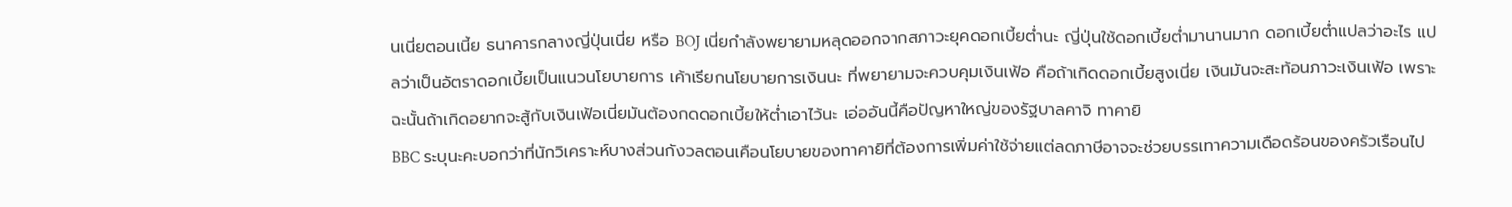นเนี่ยตอนเนี้ย ธนาคารกลางญี่ปุ่นเนี่ย หรือ BOJ เนี่ยกำลังพยายามหลุดออกจากสภาวะยุคดอกเบี้ยต่ำนะ ญี่ปุ่นใช้ดอกเบี้ยต่ำมานานมาก ดอกเบี้ยต่ำแปลว่าอะไร แปลว่าเป็นอัตราดอกเบี้ยเป็นแนวนโยบายการ เค้าเรียกนโยบายการเงินนะ ที่พยายามจะควบคุมเงินเฟ้อ คือถ้าเกิดดอกเบี้ยสูงเนี่ย เงินมันจะสะท้อนภาวะเงินเฟ้อ เพราะฉะนั้นถ้าเกิดอยากจะสู้กับเงินเฟ้อเนี่ยมันต้องกดดอกเบี้ยให้ต่ำเอาไว้นะ เอ่ออันนี้คือปัญหาใหญ่ของรัฐบาลคาจิ ทาคายิ
BBC ระบุนะคะบอกว่าที่นักวิเคราะห์บางส่วนกังวลตอนเคือนโยบายของทาคายิที่ต้องการเพิ่มค่าใช้จ่ายแต่ลดภาษีอาจจะช่วยบรรเทาความเดือดร้อนของครัวเรือนไป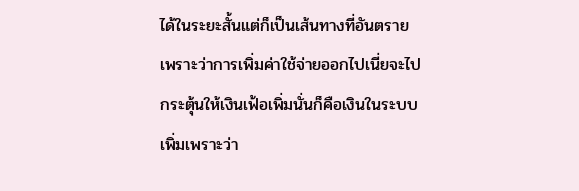ได้ในระยะสั้นแต่ก็เป็นเส้นทางที่อันตรายเพราะว่าการเพิ่มค่าใช้จ่ายออกไปเนี่ยจะไปกระตุ้นให้เงินเฟ้อเพิ่มนั่นก็คือเงินในระบบเพิ่มเพราะว่า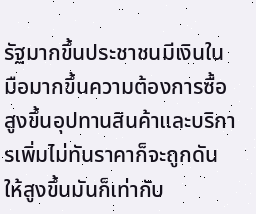รัฐมากขึ้นประชาชนมีเงินในมือมากขึ้นความต้องการซื้อสูงขึ้นอุปทานสินค้าและบริการเพิ่มไม่ทันราคาก็จะถูกดันให้สูงขึ้นมันก็เท่ากับ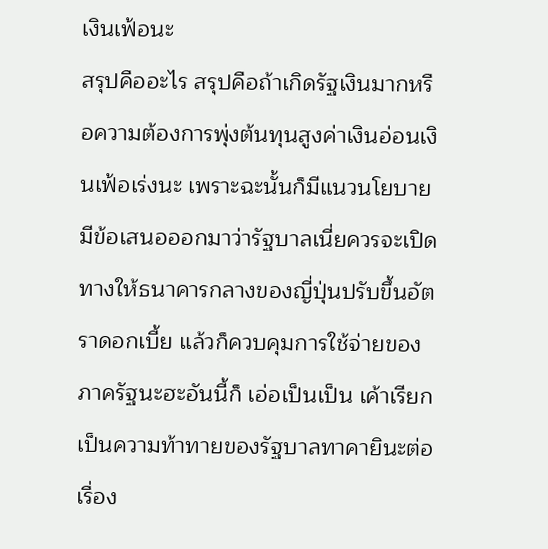เงินเฟ้อนะ
สรุปคืออะไร สรุปคือถ้าเกิดรัฐเงินมากหรือความต้องการพุ่งต้นทุนสูงค่าเงินอ่อนเงินเฟ้อเร่งนะ เพราะฉะนั้นก็มีแนวนโยบายมีข้อเสนอออกมาว่ารัฐบาลเนี่ยควรจะเปิดทางให้ธนาคารกลางของญี่ปุ่นปรับขึ้นอัตราดอกเบี้ย แล้วก็ควบคุมการใช้จ่ายของภาครัฐนะฮะอันนี้ก็ เอ่อเป็นเป็น เค้าเรียกเป็นความท้าทายของรัฐบาลทาคายินะต่อเรื่อง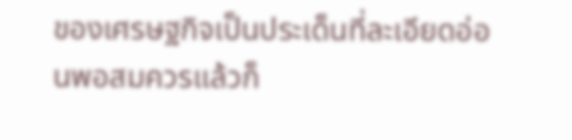ของเศรษฐกิจเป็นประเด็นที่ละเอียดอ่อนพอสมควรแล้วก็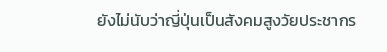ยังไม่นับว่าญี่ปุ่นเป็นสังคมสูงวัยประชากร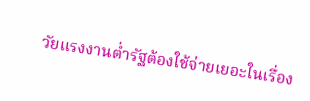วัยแรงงานต่ำรัฐต้องใช้จ่ายเยอะในเรื่อง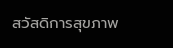สวัสดิการสุขภาพ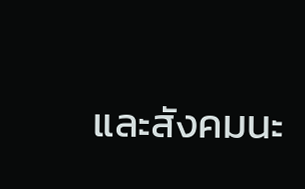และสังคมนะ